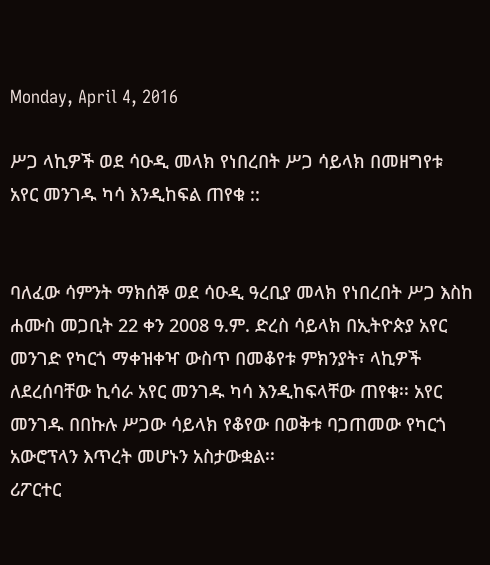Monday, April 4, 2016

ሥጋ ላኪዎች ወደ ሳዑዲ መላክ የነበረበት ሥጋ ሳይላክ በመዘግየቱ አየር መንገዱ ካሳ እንዲከፍል ጠየቁ ::


ባለፈው ሳምንት ማክሰኞ ወደ ሳዑዲ ዓረቢያ መላክ የነበረበት ሥጋ እስከ ሐሙስ መጋቢት 22 ቀን 2008 ዓ.ም. ድረስ ሳይላክ በኢትዮጵያ አየር መንገድ የካርጎ ማቀዝቀዣ ውስጥ በመቆየቱ ምክንያት፣ ላኪዎች ለደረሰባቸው ኪሳራ አየር መንገዱ ካሳ እንዲከፍላቸው ጠየቁ፡፡ አየር መንገዱ በበኩሉ ሥጋው ሳይላክ የቆየው በወቅቱ ባጋጠመው የካርጎ አውሮፕላን እጥረት መሆኑን አስታውቋል፡፡
ሪፖርተር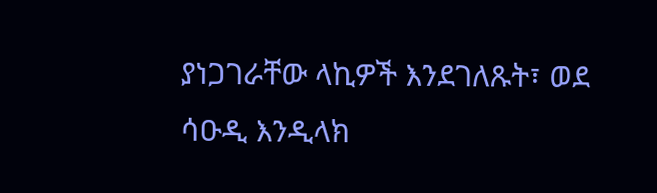ያነጋገራቸው ላኪዎች እንደገለጹት፣ ወደ ሳዑዲ እንዲላክ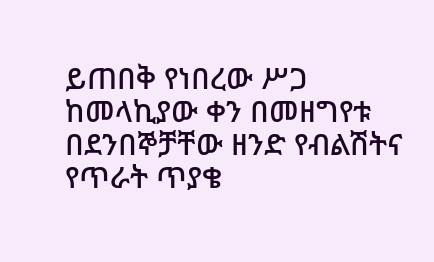ይጠበቅ የነበረው ሥጋ ከመላኪያው ቀን በመዘግየቱ በደንበኞቻቸው ዘንድ የብልሽትና የጥራት ጥያቄ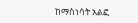ከማስነሳት አልፎ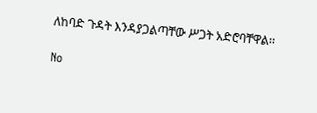ለከባድ ጉዳት እንዳያጋልጣቸው ሥጋት አድሮባቸዋል፡፡

No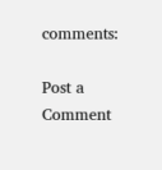comments:

Post a Comment